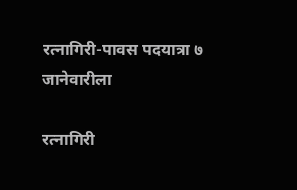रत्नागिरी-पावस पदयात्रा ७ जानेवारीला

रत्नागिरी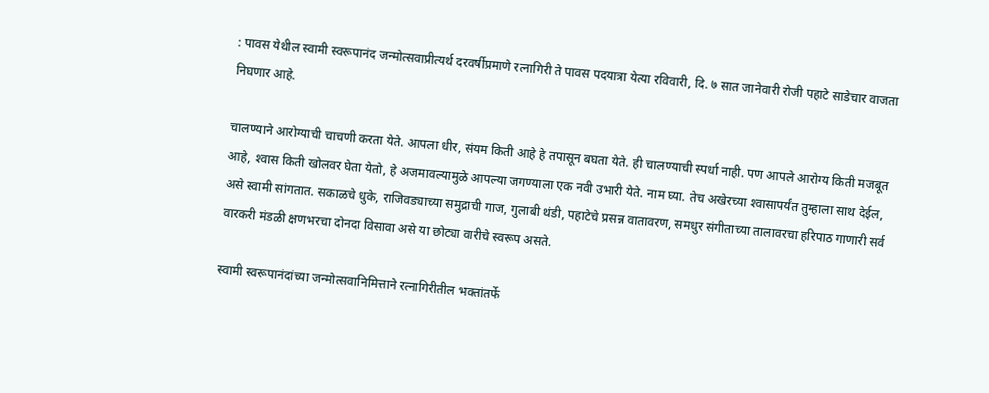: पावस येथील स्वामी स्वरूपानंद जन्मोत्सवाप्रीत्यर्थ दरवर्षीप्रमाणे रत्नागिरी ते पावस पदयात्रा येत्या रविवारी, दि. ७ सात जानेवारी रोजी पहाटे साडेचार वाजता निघणार आहे.

चालण्याने आरोग्याची चाचणी करता येते. आपला धीर, संयम किती आहे हे तपासून बघता येते. ही चालण्याची स्पर्धा नाही. पण आपले आरोग्य किती मजबूत आहे, श्‍वास किती खोलवर घेता येतो, हे अजमावल्यामुळे आपल्या जगण्याला एक नवी उभारी येते. नाम घ्या. तेच अखेरच्या श्‍वासापर्यंत तुम्हाला साथ देईल, असे स्वामी सांगतात. सकाळचे धुके, राजिवड्याच्या समुद्राची गाज, गुलाबी थंडी, पहाटेचे प्रसन्न वातावरण, समधुर संगीताच्या तालावरचा हरिपाठ गाणारी सर्व वारकरी मंडळी क्षणभरचा दोनदा विसावा असे या छोट्या वारीचे स्वरूप असते.

स्वामी स्वरूपानंदांच्या जन्मोत्सवानिमित्ताने रत्नागिरीतील भक्तांतर्फे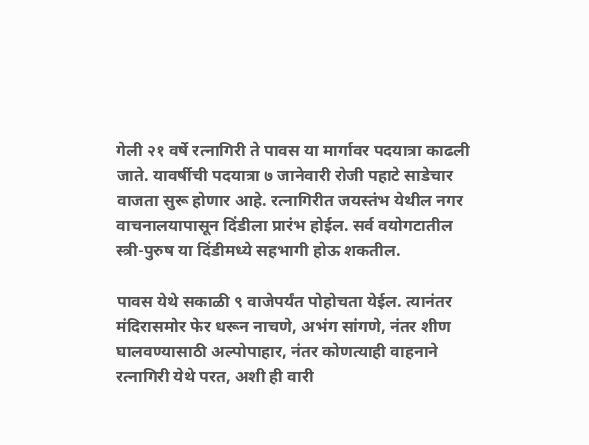गेली २१ वर्षे रत्नागिरी ते पावस या मार्गावर पदयात्रा काढली जाते. यावर्षीची पदयात्रा ७ जानेवारी रोजी पहाटे साडेचार वाजता सुरू होणार आहे. रत्नागिरीत जयस्तंभ येथील नगर वाचनालयापासून दिंडीला प्रारंभ होईल. सर्व वयोगटातील स्त्री-पुरुष या दिंडीमध्ये सहभागी होऊ शकतील.

पावस येथे सकाळी ९ वाजेपर्यंत पोहोचता येईल. त्यानंतर मंदिरासमोर फेर धरून नाचणे, अभंग सांगणे, नंतर शीण घालवण्यासाठी अल्पोपाहार, नंतर कोणत्याही वाहनाने रत्नागिरी येथे परत, अशी ही वारी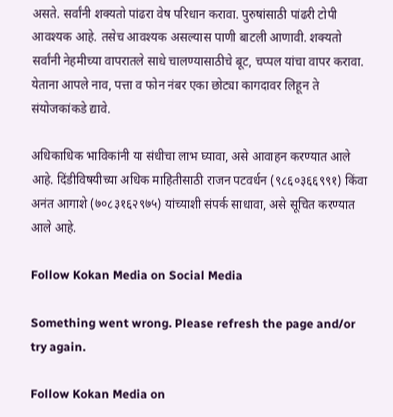असते. सर्वांनी शक्यतो पांढरा वेष परिधान करावा. पुरुषांसाठी पांढरी टोपी आवश्यक आहे. तसेच आवश्यक असल्यास पाणी बाटली आणावी. शक्यतो सर्वांनी नेहमीच्या वापरातले साधे चालण्यासाठीचे बूट, चप्पल यांचा वापर करावा. येताना आपले नाव, पत्ता व फोन नंबर एका छोट्या कागदावर लिहून ते संयोजकांकडे द्यावे.

अधिकाधिक भाविकांनी या संधीचा लाभ घ्यावा, असे आवाहन करण्यात आले आहे. दिंडीविषयीच्या अधिक माहितीसाठी राजन पटवर्धन (९८६०३६६९९१) किंवा अनंत आगाशे (७०८३१६२९७५) यांच्याशी संपर्क साधावा, असे सूचित करण्यात आले आहे.

Follow Kokan Media on Social Media

Something went wrong. Please refresh the page and/or try again.

Follow Kokan Media on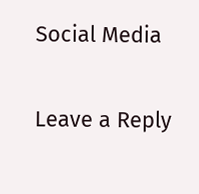Social Media

Leave a Reply